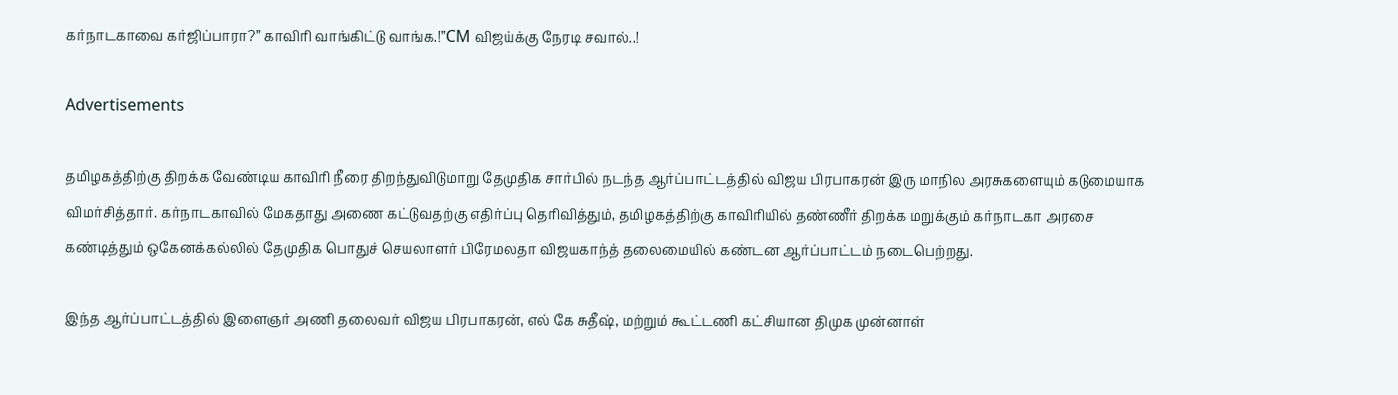கர்நாடகாவை கர்ஜிப்பாரா?” காவிரி வாங்கிட்டு வாங்க.!”CM விஜய்க்கு நேரடி சவால்..!

Advertisements

தமிழகத்திற்கு திறக்க வேண்டிய காவிரி நீரை திறந்துவிடுமாறு தேமுதிக சார்பில் நடந்த ஆர்ப்பாட்டத்தில் விஜய பிரபாகரன் இரு மாநில அரசுகளையும் கடுமையாக விமர்சித்தார். கர்நாடகாவில் மேகதாது அணை கட்டுவதற்கு எதிர்ப்பு தெரிவித்தும், தமிழகத்திற்கு காவிரியில் தண்ணீர் திறக்க மறுக்கும் கர்நாடகா அரசை கண்டித்தும் ஒகேனக்கல்லில் தேமுதிக பொதுச் செயலாளர் பிரேமலதா விஜயகாந்த் தலைமையில் கண்டன ஆர்ப்பாட்டம் நடைபெற்றது.

இந்த ஆர்ப்பாட்டத்தில் இளைஞர் அணி தலைவர் விஜய பிரபாகரன், எல் கே சுதீஷ், மற்றும் கூட்டணி கட்சியான திமுக முன்னாள்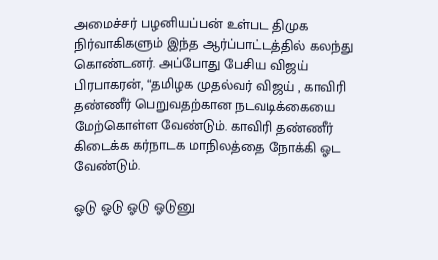அமைச்சர் பழனியப்பன் உள்பட திமுக நிர்வாகிகளும் இந்த ஆர்ப்பாட்டத்தில் கலந்து கொண்டனர். அப்போது பேசிய விஜய் பிரபாகரன், “தமிழக முதல்வர் விஜய் , காவிரி தண்ணீர் பெறுவதற்கான நடவடிக்கையை மேற்கொள்ள வேண்டும். காவிரி தண்ணீர் கிடைக்க கர்நாடக மாநிலத்தை நோக்கி ஓட வேண்டும்.

ஓடு ஓடு ஓடு ஓடுனு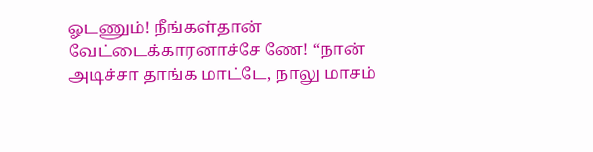ஓடணும்! நீங்கள்தான் வேட்டைக்காரனாச்சே ணே! “நான் அடிச்சா தாங்க மாட்டே, நாலு மாசம்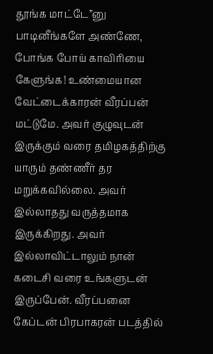தூங்க மாட்டே”னு பாடினீங்களே அண்ணே, போங்க போய் காவிரியை கேளுங்க! உண்மையான வேட்டைக்காரன் வீரப்பன் மட்டுமே. அவர் குழுவுடன் இருக்கும் வரை தமிழகத்திற்கு யாரும் தண்ணீர் தர மறுக்கவில்லை. அவர் இல்லாதது வருத்தமாக இருக்கிறது. அவர் இல்லாவிட்டாலும் நான் கடைசி வரை உங்களுடன் இருப்பேன். வீரப்பனை கேப்டன் பிரபாகரன் படத்தில்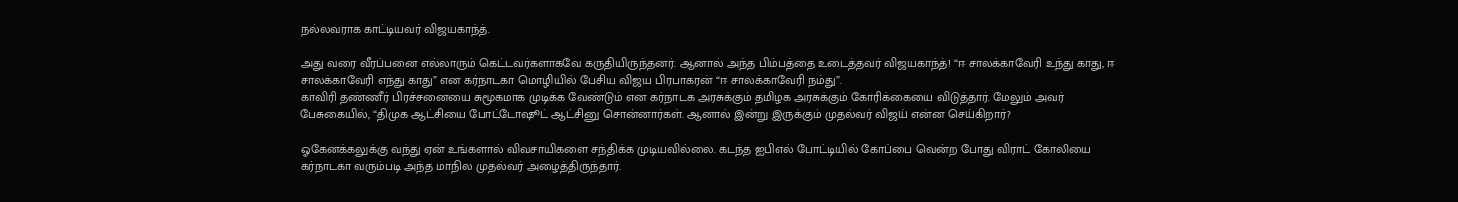நல்லவராக காட்டியவர் விஜயகாந்த்.

அது வரை வீரப்பனை எல்லாரும் கெட்டவர்களாகவே கருதியிருந்தனர். ஆனால் அந்த பிம்பத்தை உடைத்தவர் விஜயகாந்த்! “ஈ சாலக்காவேரி உந்து காது, ஈ சாலக்காவேரி எந்து காது” என கர்நாடகா மொழியில் பேசிய விஜய பிரபாகரன் “ஈ சாலக்காவேரி நம்து”.
காவிரி தண்ணீர் பிரச்சனையை சுமூகமாக முடிக்க வேண்டும் என கர்நாடக அரசுக்கும் தமிழக அரசுக்கும் கோரிக்கையை விடுத்தார். மேலும் அவர் பேசுகையில், “திமுக ஆட்சியை போட்டோஷூட் ஆட்சினு சொன்னார்கள். ஆனால் இன்று இருக்கும் முதல்வர் விஜய் என்ன செய்கிறார்?

ஓகேனக்கலுக்கு வந்து ஏன் உங்களால் விவசாயிகளை சந்திக்க முடியவில்லை. கடந்த ஐபிஎல் போட்டியில் கோப்பை வென்ற போது விராட் கோலியை கர்நாடகா வரும்படி அந்த மாநில முதல்வர் அழைத்திருந்தார்.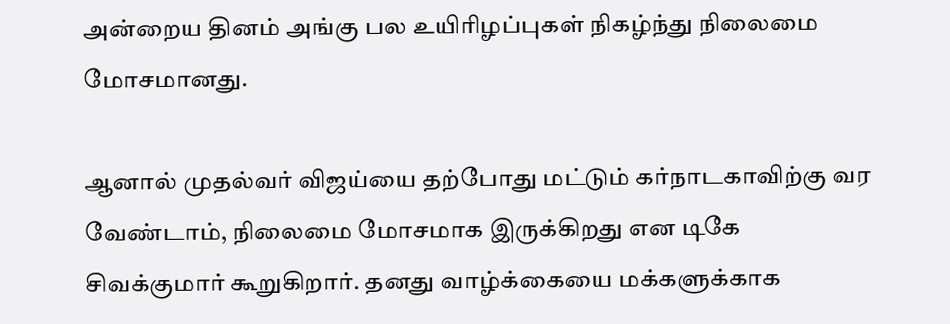அன்றைய தினம் அங்கு பல உயிரிழப்புகள் நிகழ்ந்து நிலைமை மோசமானது.

ஆனால் முதல்வர் விஜய்யை தற்போது மட்டும் கர்நாடகாவிற்கு வர வேண்டாம், நிலைமை மோசமாக இருக்கிறது என டிகே சிவக்குமார் கூறுகிறார். தனது வாழ்க்கையை மக்களுக்காக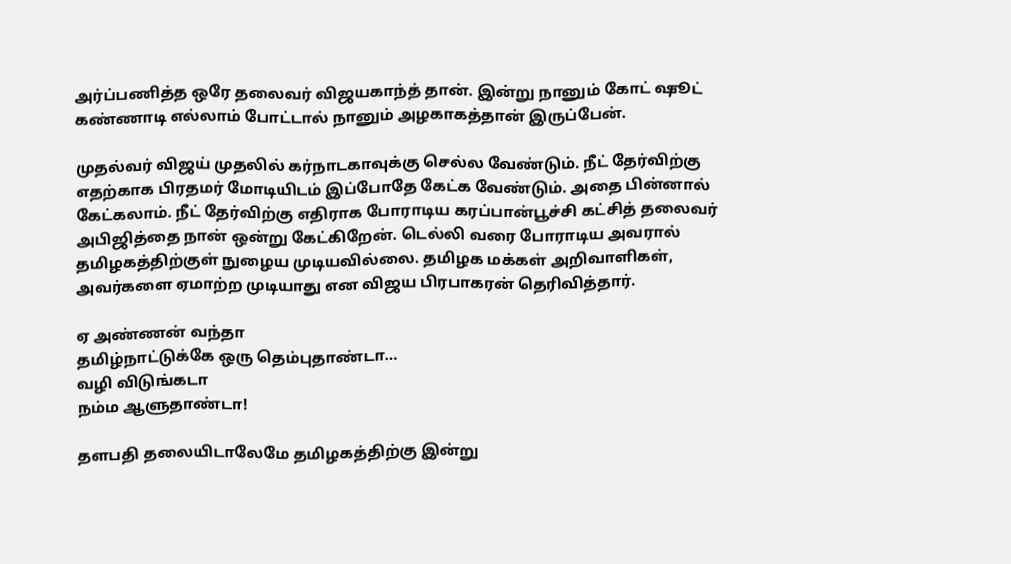அர்ப்பணித்த ஒரே தலைவர் விஜயகாந்த் தான். இன்று நானும் கோட் ஷூட் கண்ணாடி எல்லாம் போட்டால் நானும் அழகாகத்தான் இருப்பேன்.

முதல்வர் விஜய் முதலில் கர்நாடகாவுக்கு செல்ல வேண்டும். நீட் தேர்விற்கு எதற்காக பிரதமர் மோடியிடம் இப்போதே கேட்க வேண்டும். அதை பின்னால் கேட்கலாம். நீட் தேர்விற்கு எதிராக போராடிய கரப்பான்பூச்சி கட்சித் தலைவர் அபிஜித்தை நான் ஒன்று கேட்கிறேன். டெல்லி வரை போராடிய அவரால் தமிழகத்திற்குள் நுழைய முடியவில்லை. தமிழக மக்கள் அறிவாளிகள், அவர்களை ஏமாற்ற முடியாது என விஜய பிரபாகரன் தெரிவித்தார்.

ஏ அண்ணன் வந்தா
தமிழ்நாட்டுக்கே ஒரு தெம்புதாண்டா…
வழி விடுங்கடா
நம்ம ஆளுதாண்டா!

தளபதி தலையிடாலேமே தமிழகத்திற்கு இன்று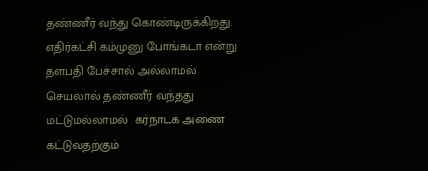தண்ணீர் வந்து கொண்டிருக்கிறது. எதிர்கட்சி கம்முனு போங்கடா என்று தளபதி பேச்சால் அல்லாமல் செயலால் தண்ணீர் வந்தது மட்டுமல்லாமல்  கர்நாடக அணை கட்டுவதற்கும்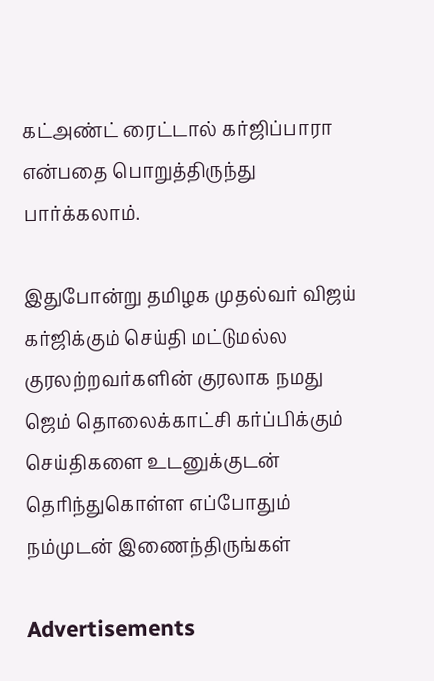கட்அண்ட் ரைட்டால் கர்ஜிப்பாரா என்பதை பொறுத்திருந்து பார்க்கலாம்.

இதுபோன்று தமிழக முதல்வர் விஜய் கர்ஜிக்கும் செய்தி மட்டுமல்ல குரலற்றவர்களின் குரலாக நமது ஜெம் தொலைக்காட்சி கர்ப்பிக்கும் செய்திகளை உடனுக்குடன் தெரிந்துகொள்ள எப்போதும் நம்முடன் இணைந்திருங்கள்

Advertisements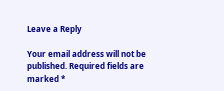Leave a Reply

Your email address will not be published. Required fields are marked *